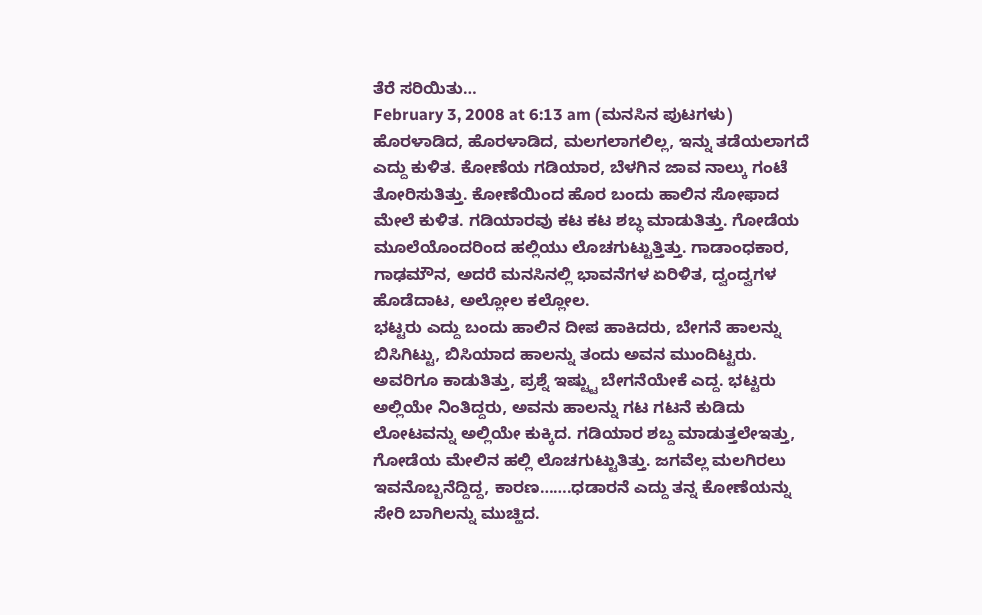ತೆರೆ ಸರಿಯಿತು…
February 3, 2008 at 6:13 am (ಮನಸಿನ ಪುಟಗಳು)
ಹೊರಳಾಡಿದ, ಹೊರಳಾಡಿದ, ಮಲಗಲಾಗಲಿಲ್ಲ, ಇನ್ನು ತಡೆಯಲಾಗದೆ ಎದ್ದು ಕುಳಿತ. ಕೋಣೆಯ ಗಡಿಯಾರ, ಬೆಳಗಿನ ಜಾವ ನಾಲ್ಕು ಗಂಟೆ ತೋರಿಸುತಿತ್ತು. ಕೋಣೆಯಿಂದ ಹೊರ ಬಂದು ಹಾಲಿನ ಸೋಫಾದ ಮೇಲೆ ಕುಳಿತ. ಗಡಿಯಾರವು ಕಟ ಕಟ ಶಬ್ಧ ಮಾಡುತಿತ್ತು. ಗೋಡೆಯ ಮೂಲೆಯೊಂದರಿಂದ ಹಲ್ಲಿಯು ಲೊಚಗುಟ್ಟುತ್ತಿತ್ತು. ಗಾಡಾಂಧಕಾರ, ಗಾಢಮೌನ, ಅದರೆ ಮನಸಿನಲ್ಲಿ ಭಾವನೆಗಳ ಏರಿಳಿತ, ದ್ವಂದ್ವಗಳ ಹೊಡೆದಾಟ, ಅಲ್ಲೋಲ ಕಲ್ಲೋಲ.
ಭಟ್ಟರು ಎದ್ದು ಬಂದು ಹಾಲಿನ ದೀಪ ಹಾಕಿದರು, ಬೇಗನೆ ಹಾಲನ್ನು ಬಿಸಿಗಿಟ್ಟು, ಬಿಸಿಯಾದ ಹಾಲನ್ನು ತಂದು ಅವನ ಮುಂದಿಟ್ಟರು. ಅವರಿಗೂ ಕಾಡುತಿತ್ತು, ಪ್ರಶ್ನೆ ಇಷ್ಟ್ಟು ಬೇಗನೆಯೇಕೆ ಎದ್ದ. ಭಟ್ಟರು ಅಲ್ಲಿಯೇ ನಿಂತಿದ್ದರು, ಅವನು ಹಾಲನ್ನು ಗಟ ಗಟನೆ ಕುಡಿದು ಲೋಟವನ್ನು ಅಲ್ಲಿಯೇ ಕುಕ್ಕಿದ. ಗಡಿಯಾರ ಶಬ್ದ ಮಾಡುತ್ತಲೇಇತ್ತು, ಗೋಡೆಯ ಮೇಲಿನ ಹಲ್ಲಿ ಲೊಚಗುಟ್ಟುತಿತ್ತು. ಜಗವೆಲ್ಲ ಮಲಗಿರಲು ಇವನೊಬ್ಬನೆದ್ದಿದ್ದ, ಕಾರಣ…….ಧಡಾರನೆ ಎದ್ದು ತನ್ನ ಕೋಣೆಯನ್ನು ಸೇರಿ ಬಾಗಿಲನ್ನು ಮುಚ್ಹಿದ.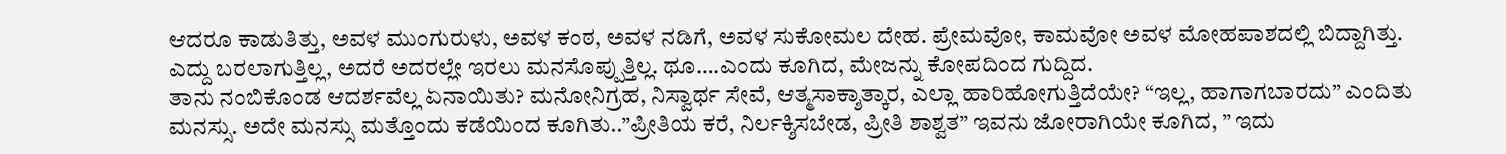ಆದರೂ ಕಾಡುತಿತ್ತು, ಅವಳ ಮುಂಗುರುಳು, ಅವಳ ಕಂಠ, ಅವಳ ನಡಿಗೆ, ಅವಳ ಸುಕೋಮಲ ದೇಹ. ಪ್ರೇಮವೋ, ಕಾಮವೋ ಅವಳ ಮೋಹಪಾಶದಲ್ಲಿ ಬಿದ್ದಾಗಿತ್ತು. ಎದ್ದು ಬರಲಾಗುತ್ತಿಲ್ಲ, ಅದರೆ ಅದರಲ್ಲೇ ಇರಲು ಮನಸೊಪ್ಪುತ್ತಿಲ್ಲ. ಥೂ….ಎಂದು ಕೂಗಿದ, ಮೇಜನ್ನು ಕೋಪದಿಂದ ಗುದ್ದಿದ.
ತಾನು ನಂಬಿಕೊಂಡ ಆದರ್ಶವೆಲ್ಲ ಏನಾಯಿತು? ಮನೋನಿಗ್ರಹ, ನಿಸ್ವಾರ್ಥ ಸೇವೆ, ಆತ್ಮಸಾಕ್ಶಾತ್ಕಾರ, ಎಲ್ಲಾ ಹಾರಿಹೋಗುತ್ತಿದೆಯೇ? “ಇಲ್ಲ, ಹಾಗಾಗಬಾರದು” ಎಂದಿತು ಮನಸ್ಸು. ಅದೇ ಮನಸ್ಸು ಮತ್ತೊಂದು ಕಡೆಯಿಂದ ಕೂಗಿತು..”ಪ್ರೀತಿಯ ಕರೆ, ನಿರ್ಲಕ್ಶಿಸಬೇಡ, ಪ್ರೀತಿ ಶಾಶ್ವತ” ಇವನು ಜೋರಾಗಿಯೇ ಕೂಗಿದ, ” ಇದು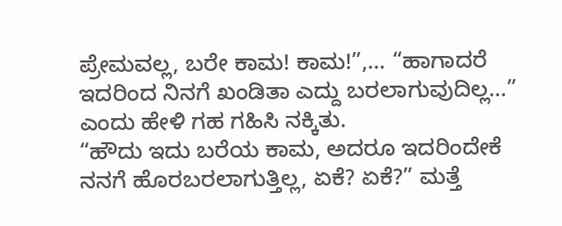ಪ್ರೇಮವಲ್ಲ, ಬರೇ ಕಾಮ! ಕಾಮ!”,… “ಹಾಗಾದರೆ ಇದರಿಂದ ನಿನಗೆ ಖಂಡಿತಾ ಎದ್ದು ಬರಲಾಗುವುದಿಲ್ಲ…” ಎಂದು ಹೇಳಿ ಗಹ ಗಹಿಸಿ ನಕ್ಕಿತು.
“ಹೌದು ಇದು ಬರೆಯ ಕಾಮ, ಅದರೂ ಇದರಿಂದೇಕೆ ನನಗೆ ಹೊರಬರಲಾಗುತ್ತಿಲ್ಲ, ಏಕೆ? ಏಕೆ?” ಮತ್ತೆ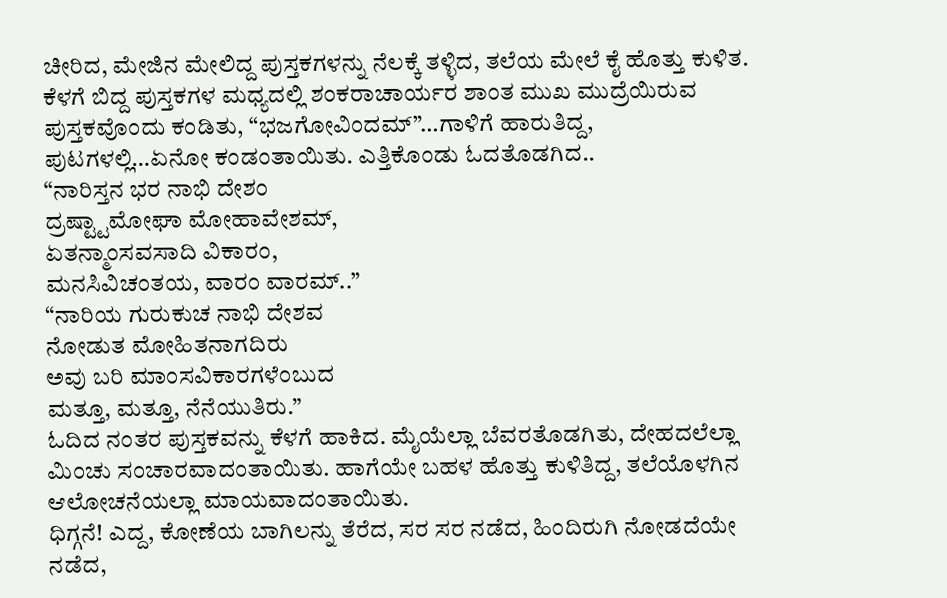ಚೀರಿದ, ಮೇಜಿನ ಮೇಲಿದ್ದ ಪುಸ್ತಕಗಳನ್ನು ನೆಲಕ್ಕೆ ತಳ್ಳಿದ, ತಲೆಯ ಮೇಲೆ ಕೈ ಹೊತ್ತು ಕುಳಿತ.
ಕೆಳಗೆ ಬಿದ್ದ ಪುಸ್ತಕಗಳ ಮಧ್ಯದಲ್ಲಿ ಶಂಕರಾಚಾರ್ಯರ ಶಾಂತ ಮುಖ ಮುದ್ರೆಯಿರುವ ಪುಸ್ತಕವೊಂದು ಕಂಡಿತು, “ಭಜಗೋವಿಂದಮ್”…ಗಾಳಿಗೆ ಹಾರುತಿದ್ದ, ಪುಟಗಳಲ್ಲಿ…ಏನೋ ಕಂಡಂತಾಯಿತು. ಎತ್ತಿಕೊಂಡು ಓದತೊಡಗಿದ..
“ನಾರಿಸ್ತನ ಭರ ನಾಭಿ ದೇಶಂ
ದ್ರಷ್ಟ್ಟಾಮೋಘಾ ಮೋಹಾವೇಶಮ್,
ಏತನ್ಮಾಂಸವಸಾದಿ ವಿಕಾರಂ,
ಮನಸಿವಿಚಂತಯ, ವಾರಂ ವಾರಮ್..”
“ನಾರಿಯ ಗುರುಕುಚ ನಾಭಿ ದೇಶವ
ನೋಡುತ ಮೋಹಿತನಾಗದಿರು
ಅವು ಬರಿ ಮಾಂಸವಿಕಾರಗಳೆಂಬುದ
ಮತ್ತೂ, ಮತ್ತೂ, ನೆನೆಯುತಿರು.”
ಓದಿದ ನಂತರ ಪುಸ್ತಕವನ್ನು ಕೆಳಗೆ ಹಾಕಿದ. ಮೈಯೆಲ್ಲಾ ಬೆವರತೊಡಗಿತು, ದೇಹದಲೆಲ್ಲಾ ಮಿಂಚು ಸಂಚಾರವಾದಂತಾಯಿತು. ಹಾಗೆಯೇ ಬಹಳ ಹೊತ್ತು ಕುಳಿತಿದ್ದ, ತಲೆಯೊಳಗಿನ ಆಲೋಚನೆಯಲ್ಲಾ ಮಾಯವಾದಂತಾಯಿತು.
ಧಿಗ್ಗನೆ! ಎದ್ದ, ಕೋಣೆಯ ಬಾಗಿಲನ್ನು ತೆರೆದ, ಸರ ಸರ ನಡೆದ, ಹಿಂದಿರುಗಿ ನೋಡದೆಯೇ ನಡೆದ,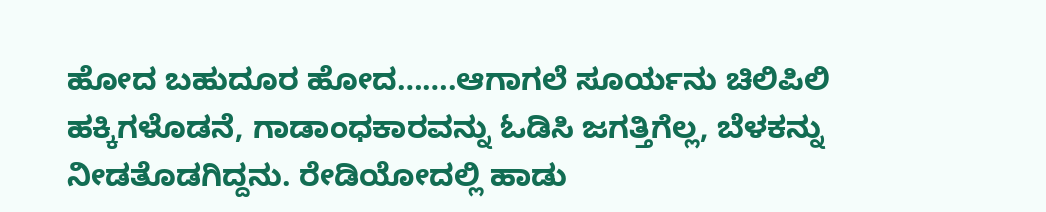ಹೋದ ಬಹುದೂರ ಹೋದ…….ಆಗಾಗಲೆ ಸೂರ್ಯನು ಚಿಲಿಪಿಲಿ ಹಕ್ಕಿಗಳೊಡನೆ, ಗಾಡಾಂಧಕಾರವನ್ನು ಓಡಿಸಿ ಜಗತ್ತಿಗೆಲ್ಲ, ಬೆಳಕನ್ನು ನೀಡತೊಡಗಿದ್ದನು. ರೇಡಿಯೋದಲ್ಲಿ ಹಾಡು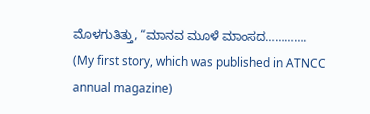ಮೊಳಗುತಿತ್ತು, “ಮಾನವ ಮೂಳೆ ಮಾಂಸದ………….
(My first story, which was published in ATNCC annual magazine)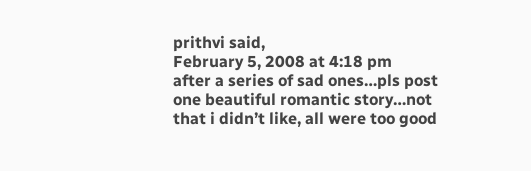prithvi said,
February 5, 2008 at 4:18 pm
after a series of sad ones…pls post one beautiful romantic story…not that i didn’t like, all were too good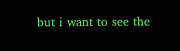but i want to see the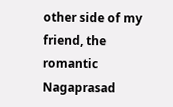other side of my friend, the romantic Nagaprasad